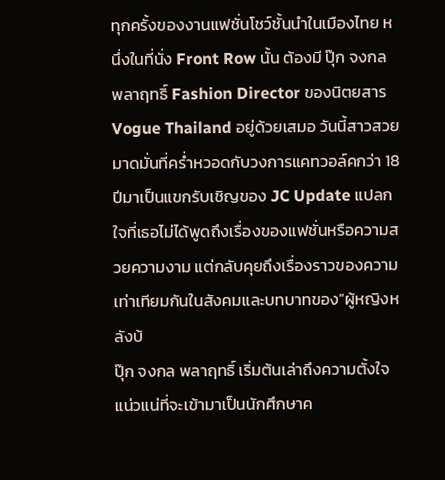ทุกครั้งของงานแฟชั่นโชว์ชั้นนำในเมืองไทย หนึ่งในที่นั่ง Front Row นั้น ต้องมี ปุ๊ก จงกล พลาฤทธิ์ Fashion Director ของนิตยสาร Vogue Thailand อยู่ด้วยเสมอ วันนี้สาวสวยมาดมั่นที่คร่ำหวอดกับวงการแคทวอล์คกว่า 18 ปีมาเป็นแขกรับเชิญของ JC Update แปลกใจที่เธอไม่ได้พูดถึงเรื่องของแฟชั่นหรือความสวยความงาม แต่กลับคุยถึงเรื่องราวของความเท่าเทียมกันในสังคมและบทบาทของ“ผู้หญิงหลังบ้
ปุ๊ก จงกล พลาฤทธิ์ เริ่มต้นเล่าถึงความตั้งใจแน่วแน่ที่จะเข้ามาเป็นนักศึกษาค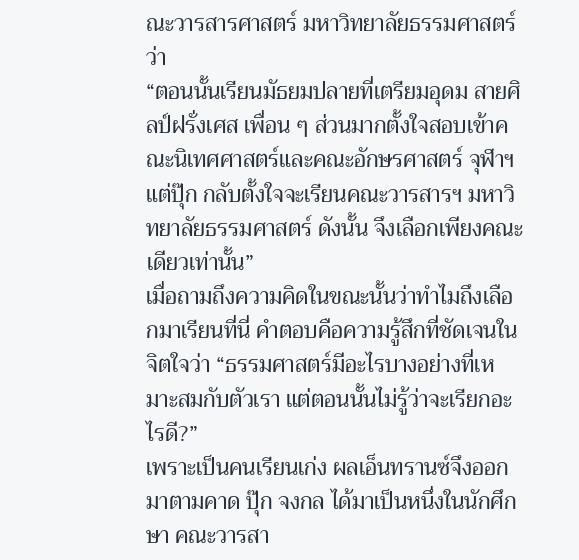ณะวารสารศาสตร์ มหาวิทยาลัยธรรมศาสตร์ว่า
“ตอนนั้นเรียนมัธยมปลายที่เตรียมอุดม สายศิลป์ฝรั่งเศส เพื่อน ๆ ส่วนมากตั้งใจสอบเข้าคณะนิเทศศาสตร์และคณะอักษรศาสตร์ จุฬาฯ แต่ปุ๊ก กลับตั้งใจจะเรียนคณะวารสารฯ มหาวิทยาลัยธรรมศาสตร์ ดังนั้น จึงเลือกเพียงคณะเดียวเท่านั้น”
เมื่อถามถึงความคิดในขณะนั้นว่าทำไมถึงเลือกมาเรียนที่นี่ คำตอบคือความรู้สึกที่ชัดเจนในจิตใจว่า “ธรรมศาสตร์มีอะไรบางอย่างที่เหมาะสมกับตัวเรา แต่ตอนนั้นไม่รู้ว่าจะเรียกอะไรดี?”
เพราะเป็นคนเรียนเก่ง ผลเอ็นทรานซ์จึงออกมาตามคาด ปุ๊ก จงกล ได้มาเป็นหนึ่งในนักศึกษา คณะวารสา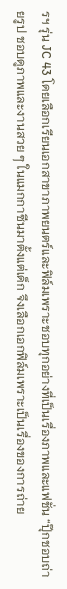รฯ รุ่น JC 43 โดยเลือกเรียนเอกสาขาภาพยนตร์และฟิล์มเพราะชอบทุกอย่างที่เป็นเรื่องภาพและแฟชั่น “ปุ๊กชอบถ่ายรูป ชอบดูภาพและงานสวย ๆ ในแมกกาซีนมาตั้งแต่เด็ก จึงเลือกเอกฟิล์มเพราะเป็นเรื่องของการถ่าย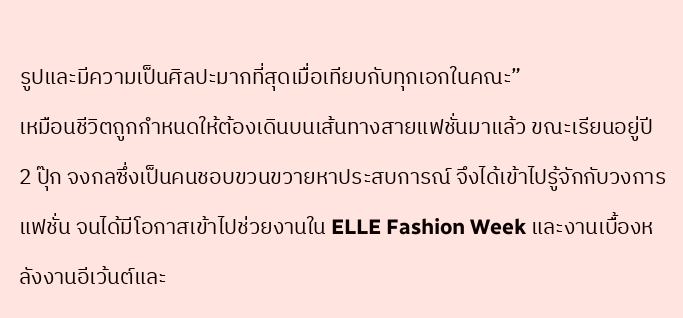รูปและมีความเป็นศิลปะมากที่สุดเมื่อเทียบกับทุกเอกในคณะ”
เหมือนชีวิตถูกกำหนดให้ต้องเดินบนเส้นทางสายแฟชั่นมาแล้ว ขณะเรียนอยู่ปี 2 ปุ๊ก จงกลซึ่งเป็นคนชอบขวนขวายหาประสบการณ์ จึงได้เข้าไปรู้จักกับวงการแฟชั่น จนได้มีโอกาสเข้าไปช่วยงานใน ELLE Fashion Week และงานเบื้องหลังงานอีเว้นต์และ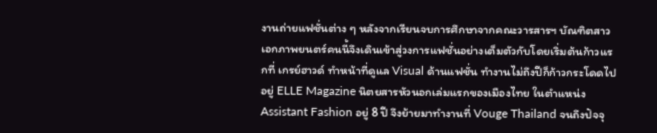งานถ่ายแฟชั่นต่าง ๆ หลังจากเรียนจบการศึกษาจากคณะวารสารฯ บัณฑิตสาวเอกภาพยนตร์คนนี้จึงเดินเข้าสู่วงการแฟชั่นอย่างเต็มตัวกับโดยเริ่มต้นก้าวแรกที่ เกรย์ฮาวด์ ทำหน้าที่ดูแล Visual ด้านแฟชั่น ทำงานไม่ถึงปีก็ก้าวกระโดดไปอยู่ ELLE Magazine นิตยสารหัวนอกเล่มแรกของเมืองไทย ในตำแหน่ง Assistant Fashion อยู่ 8 ปี จึงย้ายมาทำงานที่ Vouge Thailand จนถึงปัจจุ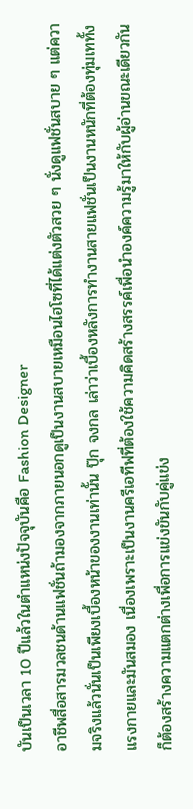บันเป็นเวลา 10 ปีแล้วในตำแหน่งปัจจุบันคือ Fashion Designer
อาชีพสื่อสารมวลชนด้านแฟชั่นถ้ามองจากภายนอกดูเป็นงานสบายเหมือนไฮโซที่ได้แต่งตัวสวย ๆ นั่งดูแฟชั่นสบาย ๆ แต่ความจริงแล้วนั่นเป็นเพียงเบื้องหน้าของงานเท่านั้น ปุ๊ก จงกล เล่าว่าเบื้องหลังการทำงานสายแฟชั่นเป็นงานหนักที่ต้องทุ่มเททั้งแรงกายและมันสมอง เนื่องเพราะเป็นงานครีเอทีฟที่ต้องใช้ความคิดสร้างสรรค์เพื่อนำองค์ความรู้มาให้กับผู้อ่านขณะเดียวกันก็ต้องสร้างความแตกต่างเพื่อการแข่งขันกับคู่แข่ง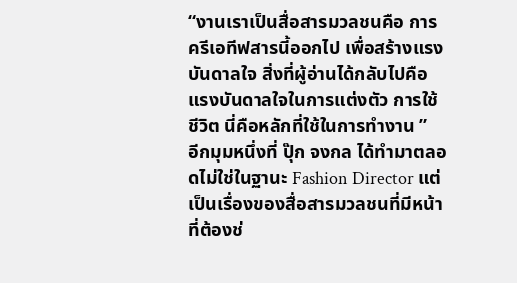“งานเราเป็นสื่อสารมวลชนคือ การครีเอทีฟสารนี้ออกไป เพื่อสร้างแรงบันดาลใจ สิ่งที่ผู้อ่านได้กลับไปคือแรงบันดาลใจในการแต่งตัว การใช้ชีวิต นี่คือหลักที่ใช้ในการทำงาน ”
อีกมุมหนึ่งที่ ปุ๊ก จงกล ได้ทำมาตลอดไม่ใช่ในฐานะ Fashion Director แต่เป็นเรื่องของสื่อสารมวลชนที่มีหน้าที่ต้องช่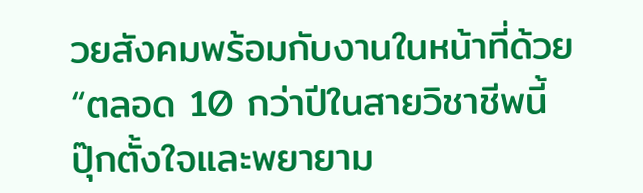วยสังคมพร้อมกับงานในหน้าที่ด้วย
“ตลอด 10 กว่าปีในสายวิชาชีพนี้ ปุ๊กตั้งใจและพยายาม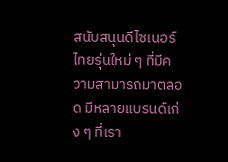สนับสนุนดีไซเนอร์ไทยรุ่นใหม่ ๆ ที่มีความสามารถมาตลอด มีหลายแบรนด์เก่ง ๆ ที่เรา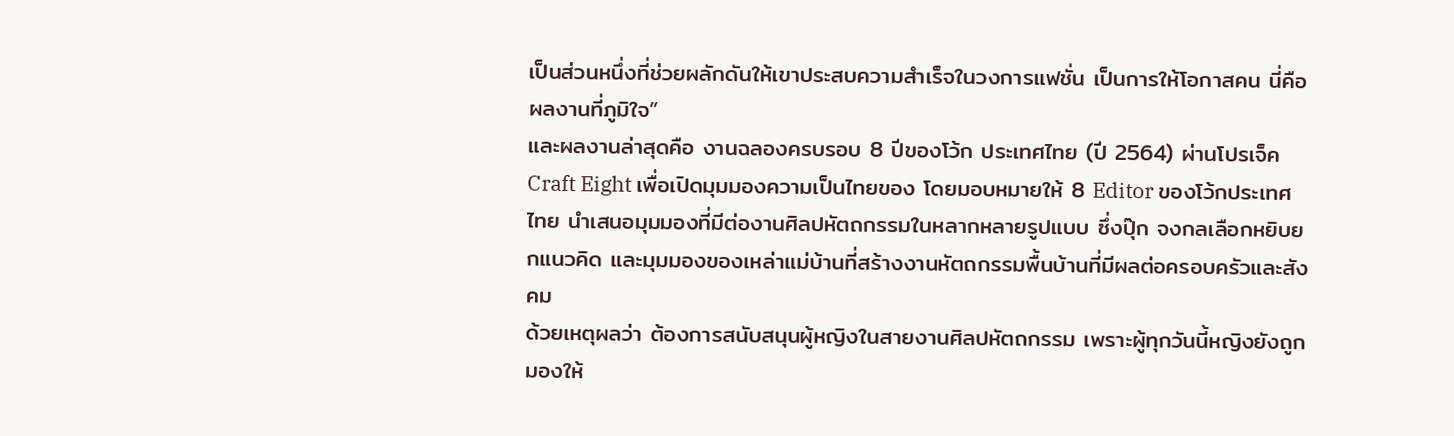เป็นส่วนหนึ่งที่ช่วยผลักดันให้เขาประสบความสำเร็จในวงการแฟชั่น เป็นการให้โอกาสคน นี่คือผลงานที่ภูมิใจ”
และผลงานล่าสุดคือ งานฉลองครบรอบ 8 ปีของโว้ก ประเทศไทย (ปี 2564) ผ่านโปรเจ็ค Craft Eight เพื่อเปิดมุมมองความเป็นไทยของ โดยมอบหมายให้ 8 Editor ของโว้กประเทศไทย นำเสนอมุมมองที่มีต่องานศิลปหัตถกรรมในหลากหลายรูปแบบ ซึ่งปุ๊ก จงกลเลือกหยิบยกแนวคิด และมุมมองของเหล่าแม่บ้านที่สร้างงานหัตถกรรมพื้นบ้านที่มีผลต่อครอบครัวและสังคม
ด้วยเหตุผลว่า ต้องการสนับสนุนผู้หญิงในสายงานศิลปหัตถกรรม เพราะผู้ทุกวันนี้หญิงยังถูกมองให้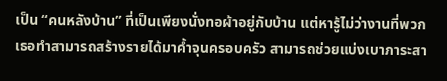เป็น “คนหลังบ้าน” ที่เป็นเพียงนั่งทอผ้าอยู่กับบ้าน แต่หารู้ไม่ว่างานที่พวกเธอทำสามารถสร้างรายได้มาค้ำจุนครอบครัว สามารถช่วยแบ่งเบาภาระสา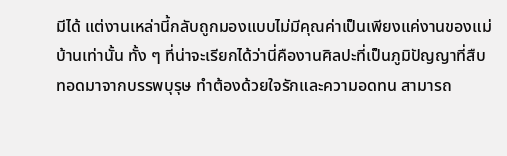มีได้ แต่งานเหล่านี้กลับถูกมองแบบไม่มีคุณค่าเป็นเพียงแค่งานของแม่บ้านเท่านั้น ทั้ง ๆ ที่น่าจะเรียกได้ว่านี่คืองานศิลปะที่เป็นภูมิปัญญาที่สืบทอดมาจากบรรพบุรุษ ทำต้องด้วยใจรักและความอดทน สามารถ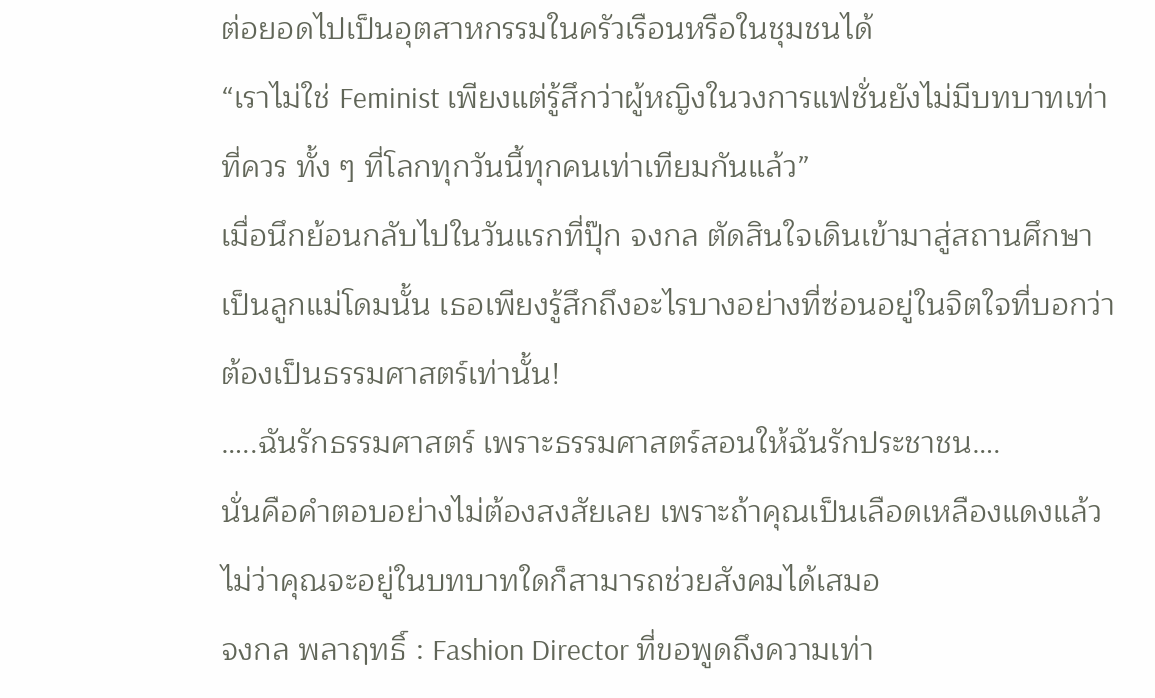ต่อยอดไปเป็นอุตสาหกรรมในครัวเรือนหรือในชุมชนได้
“เราไม่ใช่ Feminist เพียงแต่รู้สึกว่าผู้หญิงในวงการแฟชั่นยังไม่มีบทบาทเท่าที่ควร ทั้ง ๆ ที่โลกทุกวันนี้ทุกคนเท่าเทียมกันแล้ว”
เมื่อนึกย้อนกลับไปในวันแรกที่ปุ๊ก จงกล ตัดสินใจเดินเข้ามาสู่สถานศึกษาเป็นลูกแม่โดมนั้น เธอเพียงรู้สึกถึงอะไรบางอย่างที่ซ่อนอยู่ในจิตใจที่บอกว่าต้องเป็นธรรมศาสตร์เท่านั้น!
…..ฉันรักธรรมศาสตร์ เพราะธรรมศาสตร์สอนให้ฉันรักประชาชน….
นั่นคือคำตอบอย่างไม่ต้องสงสัยเลย เพราะถ้าคุณเป็นเลือดเหลืองแดงแล้ว ไม่ว่าคุณจะอยู่ในบทบาทใดก็สามารถช่วยสังคมได้เสมอ
จงกล พลาฤทธิ์ : Fashion Director ที่ขอพูดถึงความเท่า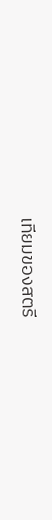เทียมของสตรี